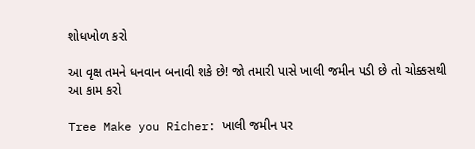શોધખોળ કરો

આ વૃક્ષ તમને ધનવાન બનાવી શકે છે! જો તમારી પાસે ખાલી જમીન પડી છે તો ચોક્કસથી આ કામ કરો

Tree Make you Richer: ખાલી જમીન પર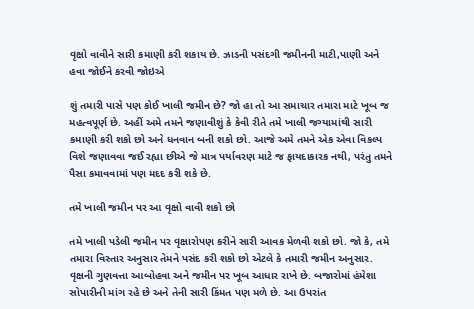વૃક્ષો વાવીને સારી કમાણી કરી શકાય છે. ઝાડની પસંદગી જમીનની માટી,પાણી અને હવા જોઈને કરવી જોઇએ

શું તમારી પાસે પણ કોઈ ખાલી જમીન છે? જો હા તો આ સમાચાર તમારા માટે ખૂબ જ મહત્વપૂર્ણ છે. અહીં અમે તમને જણાવીશું કે કેવી રીતે તમે ખાલી જગ્યામાંથી સારી કમાણી કરી શકો છો અને ધનવાન બની શકો છો. આજે અમે તમને એક એવા વિકલ્પ વિશે જણાવવા જઈ રહ્યા છીએ જે માત્ર પર્યાવરણ માટે જ ફાયદાકારક નથી, પરંતુ તમને પૈસા કમાવવામાં પણ મદદ કરી શકે છે.

તમે ખાલી જમીન પર આ વૃક્ષો વાવી શકો છો

તમે ખાલી પડેલી જમીન પર વૃક્ષારોપણ કરીને સારી આવક મેળવી શકો છો. જો કે, તમે તમારા વિસ્તાર અનુસાર તેમને પસંદ કરી શકો છો એટલે કે તમારી જમીન અનુસાર. વૃક્ષની ગુણવત્તા આબોહવા અને જમીન પર ખૂબ આધાર રાખે છે. બજારોમાં હંમેશા સોપારીની માંગ રહે છે અને તેની સારી કિંમત પણ મળે છે. આ ઉપરાંત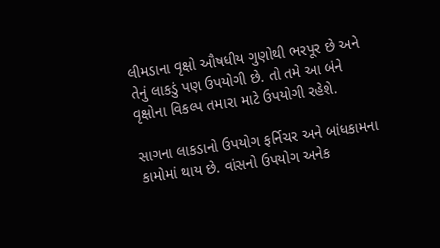લીમડાના વૃક્ષો ઔષધીય ગુણોથી ભરપૂર છે અને તેનું લાકડું પણ ઉપયોગી છે. તો તમે આ બંને વૃક્ષોના વિકલ્પ તમારા માટે ઉપયોગી રહેશે.

સાગના લાકડાનો ઉપયોગ ફર્નિચર અને બાંધકામના કામોમાં થાય છે. વાંસનો ઉપયોગ અનેક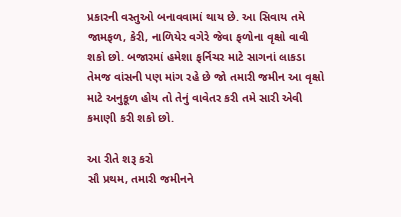પ્રકારની વસ્તુઓ બનાવવામાં થાય છે. આ સિવાય તમે જામફળ, કેરી, નાળિયેર વગેરે જેવા ફળોના વૃક્ષો વાવી શકો છો. બજારમાં હમેશા ફર્નિચર માટે સાગનાં લાકડા તેમજ વાંસની પણ માંગ રહે છે જો તમારી જમીન આ વૃક્ષો માટે અનુકૂળ હોય તો તેનું વાવેતર કરી તમે સારી એવી કમાણી કરી શકો છો.

આ રીતે શરૂ કરો
સૌ પ્રથમ, તમારી જમીનને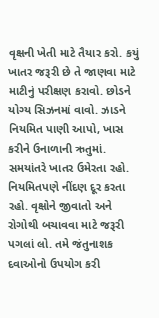વૃક્ષની ખેતી માટે તૈયાર કરો. કયું ખાતર જરૂરી છે તે જાણવા માટે માટીનું પરીક્ષણ કરાવો. છોડને યોગ્ય સિઝનમાં વાવો. ઝાડને નિયમિત પાણી આપો, ખાસ કરીને ઉનાળાની ઋતુમાં. સમયાંતરે ખાતર ઉમેરતા રહો. નિયમિતપણે નીંદણ દૂર કરતા રહો. વૃક્ષોને જીવાતો અને રોગોથી બચાવવા માટે જરૂરી પગલાં લો. તમે જંતુનાશક દવાઓનો ઉપયોગ કરી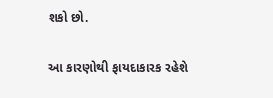શકો છો.

આ કારણોથી ફાયદાકારક રહેશે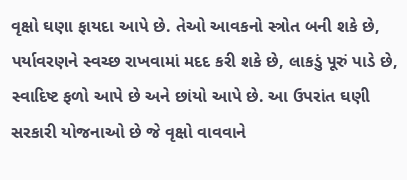વૃક્ષો ઘણા ફાયદા આપે છે. તેઓ આવકનો સ્ત્રોત બની શકે છે, પર્યાવરણને સ્વચ્છ રાખવામાં મદદ કરી શકે છે, લાકડું પૂરું પાડે છે, સ્વાદિષ્ટ ફળો આપે છે અને છાંયો આપે છે. આ ઉપરાંત ઘણી સરકારી યોજનાઓ છે જે વૃક્ષો વાવવાને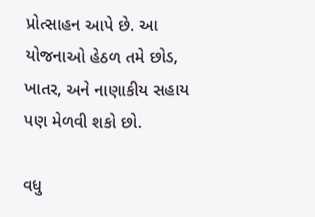પ્રોત્સાહન આપે છે. આ યોજનાઓ હેઠળ તમે છોડ, ખાતર, અને નાણાકીય સહાય પણ મેળવી શકો છો.

વધુ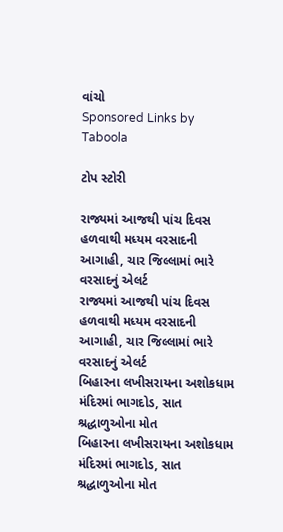વાંચો
Sponsored Links by Taboola

ટોપ સ્ટોરી

રાજ્યમાં આજથી પાંચ દિવસ હળવાથી મધ્યમ વરસાદની આગાહી, ચાર જિલ્લામાં ભારે વરસાદનું એલર્ટ
રાજ્યમાં આજથી પાંચ દિવસ હળવાથી મધ્યમ વરસાદની આગાહી, ચાર જિલ્લામાં ભારે વરસાદનું એલર્ટ
બિહારના લખીસરાયના અશોકધામ મંદિરમાં ભાગદોડ, સાત શ્રદ્ધાળુઓના મોત
બિહારના લખીસરાયના અશોકધામ મંદિરમાં ભાગદોડ, સાત શ્રદ્ધાળુઓના મોત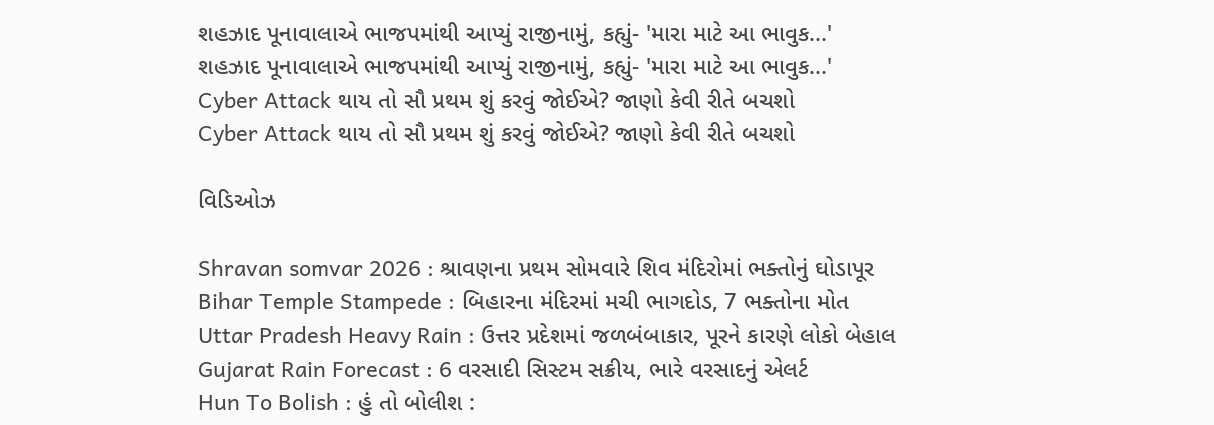શહઝાદ પૂનાવાલાએ ભાજપમાંથી આપ્યું રાજીનામું, કહ્યું- 'મારા માટે આ ભાવુક...'
શહઝાદ પૂનાવાલાએ ભાજપમાંથી આપ્યું રાજીનામું, કહ્યું- 'મારા માટે આ ભાવુક...'
Cyber Attack થાય તો સૌ પ્રથમ શું કરવું જોઈએ? જાણો કેવી રીતે બચશો
Cyber Attack થાય તો સૌ પ્રથમ શું કરવું જોઈએ? જાણો કેવી રીતે બચશો

વિડિઓઝ

Shravan somvar 2026 : શ્રાવણના પ્રથમ સોમવારે શિવ મંદિરોમાં ભક્તોનું ઘોડાપૂર
Bihar Temple Stampede : બિહારના મંદિરમાં મચી ભાગદોડ, 7 ભક્તોના મોત
Uttar Pradesh Heavy Rain : ઉત્તર પ્રદેશમાં જળબંબાકાર, પૂરને કારણે લોકો બેહાલ
Gujarat Rain Forecast : 6 વરસાદી સિસ્ટમ સક્રીય, ભારે વરસાદનું એલર્ટ
Hun To Bolish : હું તો બોલીશ :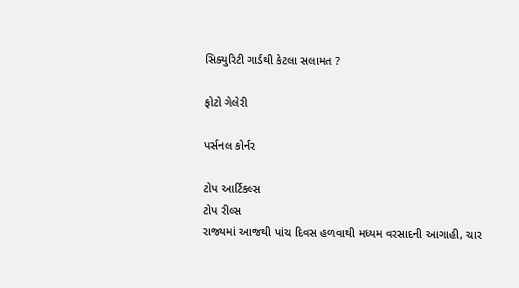સિક્યુરિટી ગાર્ડથી કેટલા સલામત ?

ફોટો ગેલેરી

પર્સનલ કોર્નર

ટોપ આર્ટિકલ્સ
ટોપ રીલ્સ
રાજ્યમાં આજથી પાંચ દિવસ હળવાથી મધ્યમ વરસાદની આગાહી, ચાર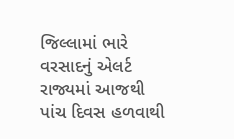જિલ્લામાં ભારે વરસાદનું એલર્ટ
રાજ્યમાં આજથી પાંચ દિવસ હળવાથી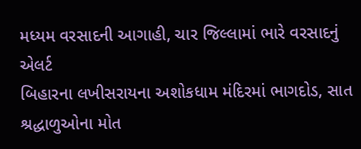મધ્યમ વરસાદની આગાહી, ચાર જિલ્લામાં ભારે વરસાદનું એલર્ટ
બિહારના લખીસરાયના અશોકધામ મંદિરમાં ભાગદોડ, સાત શ્રદ્ધાળુઓના મોત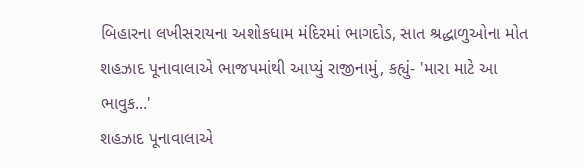બિહારના લખીસરાયના અશોકધામ મંદિરમાં ભાગદોડ, સાત શ્રદ્ધાળુઓના મોત
શહઝાદ પૂનાવાલાએ ભાજપમાંથી આપ્યું રાજીનામું, કહ્યું- 'મારા માટે આ ભાવુક...'
શહઝાદ પૂનાવાલાએ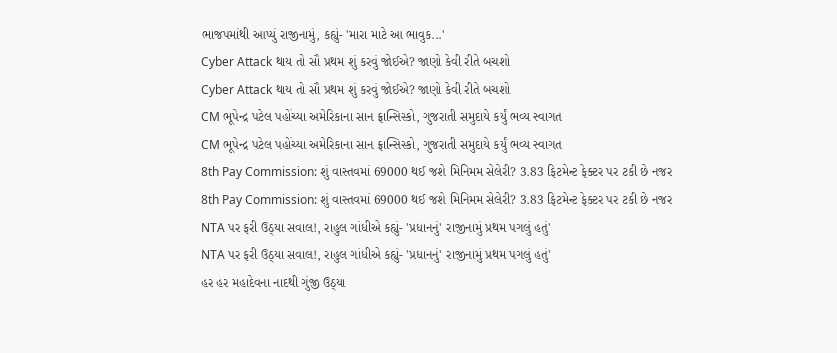ભાજપમાંથી આપ્યું રાજીનામું, કહ્યું- 'મારા માટે આ ભાવુક...'
Cyber Attack થાય તો સૌ પ્રથમ શું કરવું જોઈએ? જાણો કેવી રીતે બચશો
Cyber Attack થાય તો સૌ પ્રથમ શું કરવું જોઈએ? જાણો કેવી રીતે બચશો
CM ભૂપેન્દ્ર પટેલ પહોંચ્યા અમેરિકાના સાન ફ્રાન્સિસ્કો, ગુજરાતી સમુદાયે કર્યું ભવ્ય સ્વાગત
CM ભૂપેન્દ્ર પટેલ પહોંચ્યા અમેરિકાના સાન ફ્રાન્સિસ્કો, ગુજરાતી સમુદાયે કર્યું ભવ્ય સ્વાગત
8th Pay Commission: શું વાસ્તવમાં 69000 થઈ જશે મિનિમમ સેલેરી? 3.83 ફિટમેન્ટ ફેક્ટર પર ટકી છે નજર
8th Pay Commission: શું વાસ્તવમાં 69000 થઈ જશે મિનિમમ સેલેરી? 3.83 ફિટમેન્ટ ફેક્ટર પર ટકી છે નજર
NTA પર ફરી ઉઠ્યા સવાલ!, રાહુલ ગાંધીએ કહ્યું- 'પ્રધાનનું' રાજીનામું પ્રથમ પગલું હતું'
NTA પર ફરી ઉઠ્યા સવાલ!, રાહુલ ગાંધીએ કહ્યું- 'પ્રધાનનું' રાજીનામું પ્રથમ પગલું હતું'
હર હર મહાદેવના નાદથી ગુંજી ઉઠ્યા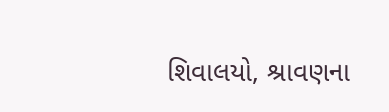શિવાલયો, શ્રાવણના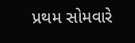પ્રથમ સોમવારે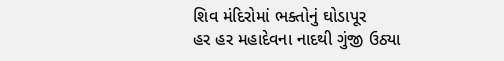શિવ મંદિરોમાં ભક્તોનું ઘોડાપૂર
હર હર મહાદેવના નાદથી ગુંજી ઉઠ્યા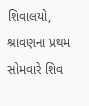શિવાલયો, શ્રાવણના પ્રથમ સોમવારે શિવ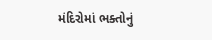મંદિરોમાં ભક્તોનું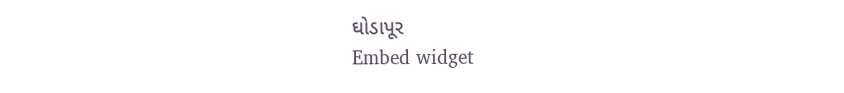ઘોડાપૂર
Embed widget